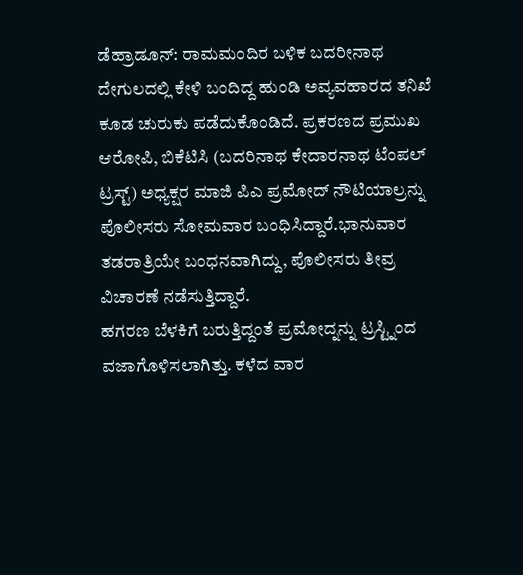ಡೆಹ್ರಾಡೂನ್: ರಾಮಮಂದಿರ ಬಳಿಕ ಬದರೀನಾಥ ದೇಗುಲದಲ್ಲಿ ಕೇಳಿ ಬಂದಿದ್ದ ಹುಂಡಿ ಅವ್ಯವಹಾರದ ತನಿಖೆ ಕೂಡ ಚುರುಕು ಪಡೆದುಕೊಂಡಿದೆ. ಪ್ರಕರಣದ ಪ್ರಮುಖ ಆರೋಪಿ, ಬಿಕೆಟಿಸಿ (ಬದರಿನಾಥ ಕೇದಾರನಾಥ ಟೆಂಪಲ್ ಟ್ರಸ್ಟ್) ಅಧ್ಯಕ್ಷರ ಮಾಜಿ ಪಿಎ ಪ್ರಮೋದ್ ನೌಟಿಯಾಲ್ರನ್ನು ಪೊಲೀಸರು ಸೋಮವಾರ ಬಂಧಿಸಿದ್ದಾರೆ.ಭಾನುವಾರ ತಡರಾತ್ರಿಯೇ ಬಂಧನವಾಗಿದ್ದು, ಪೊಲೀಸರು ತೀವ್ರ ವಿಚಾರಣೆ ನಡೆಸುತ್ತಿದ್ದಾರೆ.
ಹಗರಣ ಬೆಳಕಿಗೆ ಬರುತ್ತಿದ್ದಂತೆ ಪ್ರಮೋದ್ನನ್ನು ಟ್ರಸ್ಟ್ನಿಂದ ವಜಾಗೊಳಿಸಲಾಗಿತ್ತು. ಕಳೆದ ವಾರ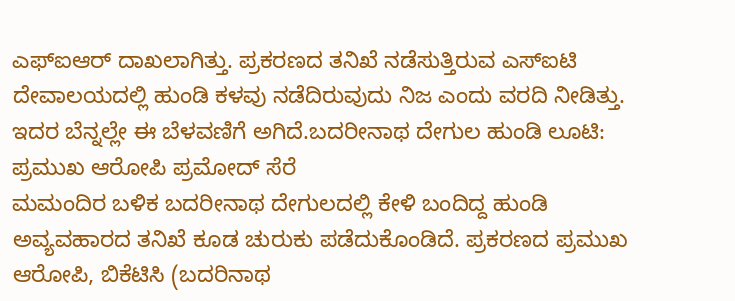ಎಫ್ಐಆರ್ ದಾಖಲಾಗಿತ್ತು. ಪ್ರಕರಣದ ತನಿಖೆ ನಡೆಸುತ್ತಿರುವ ಎಸ್ಐಟಿ ದೇವಾಲಯದಲ್ಲಿ ಹುಂಡಿ ಕಳವು ನಡೆದಿರುವುದು ನಿಜ ಎಂದು ವರದಿ ನೀಡಿತ್ತು. ಇದರ ಬೆನ್ನಲ್ಲೇ ಈ ಬೆಳವಣಿಗೆ ಅಗಿದೆ.ಬದರೀನಾಥ ದೇಗುಲ ಹುಂಡಿ ಲೂಟಿ: ಪ್ರಮುಖ ಆರೋಪಿ ಪ್ರಮೋದ್ ಸೆರೆ
ಮಮಂದಿರ ಬಳಿಕ ಬದರೀನಾಥ ದೇಗುಲದಲ್ಲಿ ಕೇಳಿ ಬಂದಿದ್ದ ಹುಂಡಿ ಅವ್ಯವಹಾರದ ತನಿಖೆ ಕೂಡ ಚುರುಕು ಪಡೆದುಕೊಂಡಿದೆ. ಪ್ರಕರಣದ ಪ್ರಮುಖ ಆರೋಪಿ, ಬಿಕೆಟಿಸಿ (ಬದರಿನಾಥ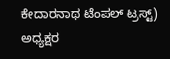ಕೇದಾರನಾಥ ಟೆಂಪಲ್ ಟ್ರಸ್ಟ್) ಅಧ್ಯಕ್ಷರ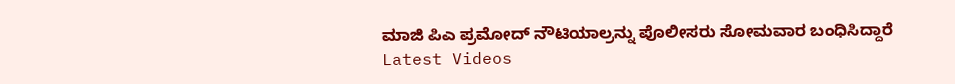ಮಾಜಿ ಪಿಎ ಪ್ರಮೋದ್ ನೌಟಿಯಾಲ್ರನ್ನು ಪೊಲೀಸರು ಸೋಮವಾರ ಬಂಧಿಸಿದ್ದಾರೆ
Latest Videos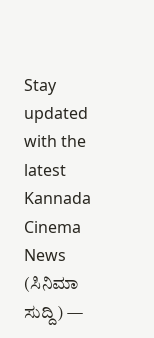Stay updated with the latest Kannada Cinema News (ಸಿನಿಮಾ ಸುದ್ದಿ) —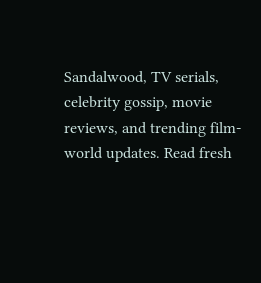Sandalwood, TV serials, celebrity gossip, movie reviews, and trending film-world updates. Read fresh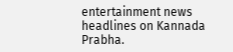entertainment news headlines on Kannada Prabha.